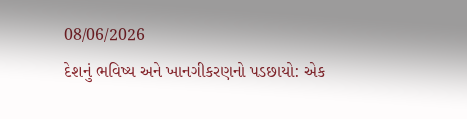08/06/2026
દેશનું ભવિષ્ય અને ખાનગીકરણનો પડછાયો: એક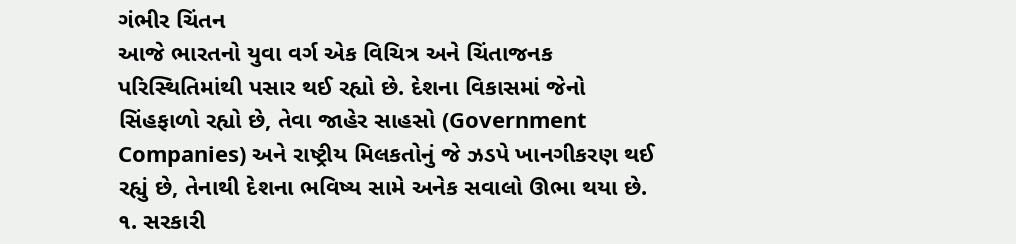ગંભીર ચિંતન
આજે ભારતનો યુવા વર્ગ એક વિચિત્ર અને ચિંતાજનક પરિસ્થિતિમાંથી પસાર થઈ રહ્યો છે. દેશના વિકાસમાં જેનો સિંહફાળો રહ્યો છે, તેવા જાહેર સાહસો (Government Companies) અને રાષ્ટ્રીય મિલકતોનું જે ઝડપે ખાનગીકરણ થઈ રહ્યું છે, તેનાથી દેશના ભવિષ્ય સામે અનેક સવાલો ઊભા થયા છે.
૧. સરકારી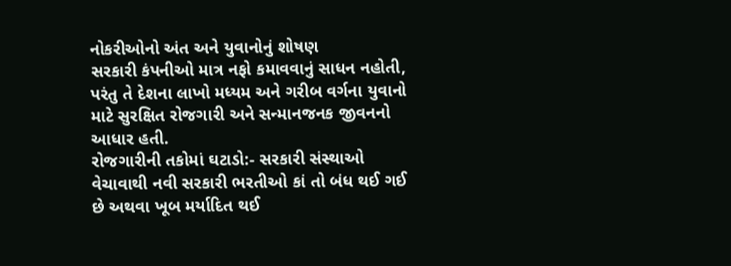નોકરીઓનો અંત અને યુવાનોનું શોષણ
સરકારી કંપનીઓ માત્ર નફો કમાવવાનું સાધન નહોતી, પરંતુ તે દેશના લાખો મધ્યમ અને ગરીબ વર્ગના યુવાનો માટે સુરક્ષિત રોજગારી અને સન્માનજનક જીવનનો આધાર હતી.
રોજગારીની તકોમાં ઘટાડો:- સરકારી સંસ્થાઓ વેચાવાથી નવી સરકારી ભરતીઓ કાં તો બંધ થઈ ગઈ છે અથવા ખૂબ મર્યાદિત થઈ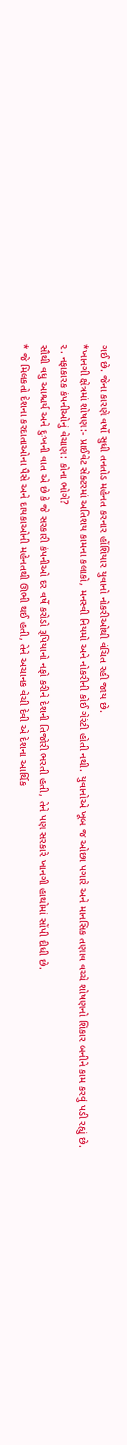ગઈ છે. જેના કારણે વર્ષો સુધી તનતોડ મહેનત કરનાર હોંશિયાર યુવાનો નોકરીઓથી વંચિત રહી જાય છે.
*ખાનગી ક્ષેત્રમાં શોષણ:- પ્રાઈવેટ સેક્ટરમાં અતિશય કામના કલાકો, મનસ્વી નિયમો અને નોકરીની કોઈ ગેરંટી હોતી નથી. યુવાનોએ ખૂબ જ ઓછા પગારે અને માનસિક તણાવ વચ્ચે શોષણનો શિકાર બનીને કામ કરવું પડી રહ્યું છે.
૨. નફાકારક કંપનીઓનું વેચાણ: કોના ભોગે?
સૌથી વધુ આશ્ચર્ય અને દુઃખની વાત એ છે કે જે સરકારી કંપનીઓ દર વર્ષે કરોડો રૂપિયાનો નફો કરીને દેશની તિજોરી ભરતી હતી, તેને પણ સરકારે ખાનગી હાથોમાં સોંપી દીધી છે.
* જે મિલકતો દેશના કરદાતાઓના પૈસે અને દાયકાઓની મહેનતથી ઊભી થઈ હતી, તેને અચાનક વેચી દેવી એ દેશના આર્થિક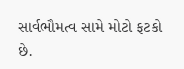સાર્વભૌમત્વ સામે મોટો ફટકો છે.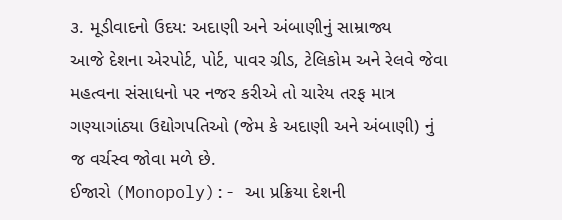૩. મૂડીવાદનો ઉદય: અદાણી અને અંબાણીનું સામ્રાજ્ય
આજે દેશના એરપોર્ટ, પોર્ટ, પાવર ગ્રીડ, ટેલિકોમ અને રેલવે જેવા મહત્વના સંસાધનો પર નજર કરીએ તો ચારેય તરફ માત્ર ગણ્યાગાંઠ્યા ઉદ્યોગપતિઓ (જેમ કે અદાણી અને અંબાણી) નું જ વર્ચસ્વ જોવા મળે છે.
ઈજારો (Monopoly):- આ પ્રક્રિયા દેશની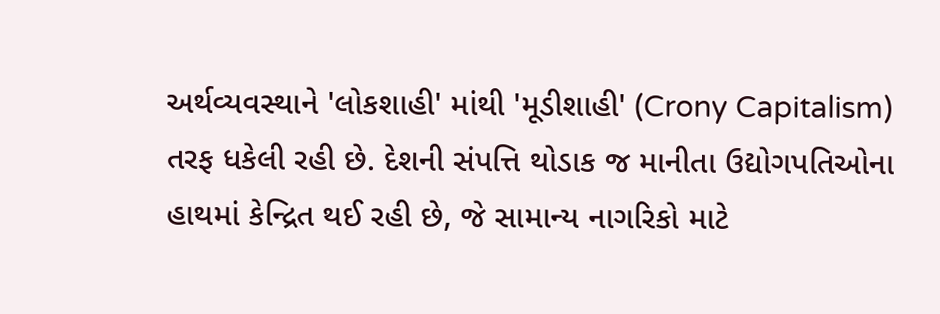અર્થવ્યવસ્થાને 'લોકશાહી' માંથી 'મૂડીશાહી' (Crony Capitalism) તરફ ધકેલી રહી છે. દેશની સંપત્તિ થોડાક જ માનીતા ઉદ્યોગપતિઓના હાથમાં કેન્દ્રિત થઈ રહી છે, જે સામાન્ય નાગરિકો માટે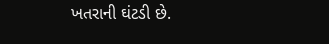ખતરાની ઘંટડી છે.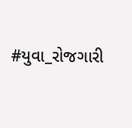#યુવા_રોજગારી